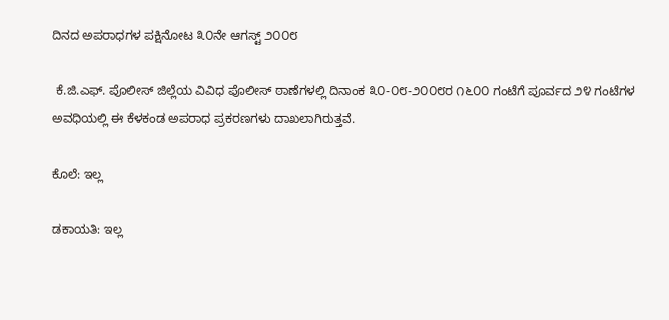ದಿನದ ಅಪರಾಧಗಳ ಪಕ್ಷಿನೋಟ ೩೦ನೇ ಆಗಸ್ಟ್ ೨೦೦೮

 ಕೆ.ಜಿ.ಎಫ್. ಪೊಲೀಸ್ ಜಿಲ್ಲೆಯ ವಿವಿಧ ಪೊಲೀಸ್ ಠಾಣೆಗಳಲ್ಲಿ ದಿನಾಂಕ ೩೦-೦೮-೨೦೦೮ರ ೧೬೦೦ ಗಂಟೆಗೆ ಪೂರ್ವದ ೨೪ ಗಂಟೆಗಳ ಅವಧಿಯಲ್ಲಿ ಈ ಕೆಳಕಂಡ ಅಪರಾಧ ಪ್ರಕರಣಗಳು ದಾಖಲಾಗಿರುತ್ತವೆ.

ಕೊಲೆ: ಇಲ್ಲ

ಡಕಾಯತಿ: ಇಲ್ಲ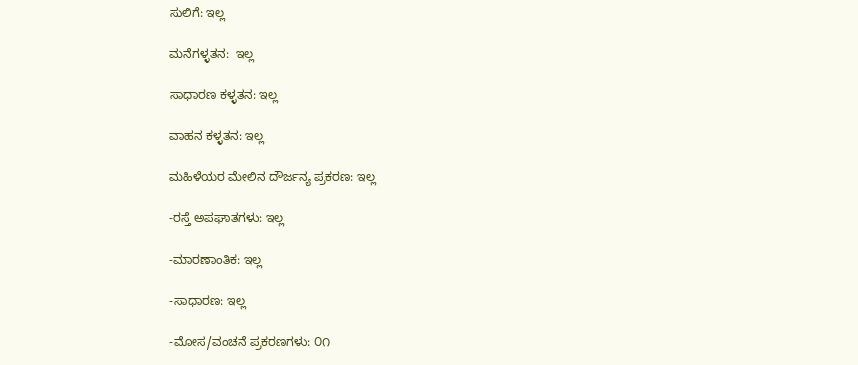ಸುಲಿಗೆ: ಇಲ್ಲ

ಮನೆಗಳ್ಳತನ:  ಇಲ್ಲ

ಸಾಧಾರಣ ಕಳ್ಳತನ: ಇಲ್ಲ

ವಾಹನ ಕಳ್ಳತನ: ಇಲ್ಲ

ಮಹಿಳೆಯರ ಮೇಲಿನ ದೌರ್ಜನ್ಯ ಪ್ರಕರಣ: ಇಲ್ಲ

-ರಸ್ತೆ ಅಪಘಾತಗಳು: ಇಲ್ಲ

-ಮಾರಣಾಂತಿಕ: ಇಲ್ಲ

-ಸಾಧಾರಣ: ಇಲ್ಲ

-ಮೋಸ/ವಂಚನೆ ಪ್ರಕರಣಗಳು: ೦೧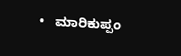•   ಮಾರಿಕುಪ್ಪಂ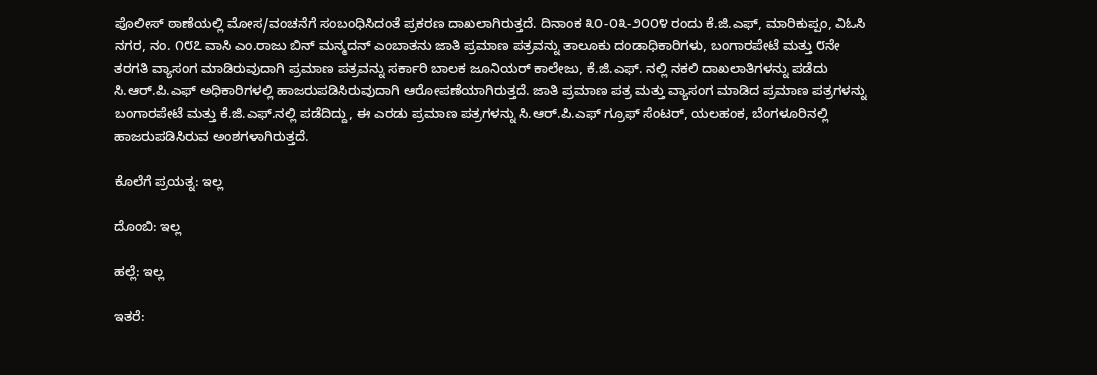ಪೊಲೀಸ್ ಠಾಣೆಯಲ್ಲಿ ಮೋಸ/ವಂಚನೆಗೆ ಸಂಬಂಧಿಸಿದಂತೆ ಪ್ರಕರಣ ದಾಖಲಾಗಿರುತ್ತದೆ. ದಿನಾಂಕ ೩೦-೦೩-೨೦೦೪ ರಂದು ಕೆ.ಜಿ.ಎಫ್, ಮಾರಿಕುಪ್ಪಂ, ವಿಓಸಿ ನಗರ, ನಂ. ೧೮೭ ವಾಸಿ ಎಂ.ರಾಜು ಬಿನ್ ಮನ್ಮದನ್ ಎಂಬಾತನು ಜಾತಿ ಪ್ರಮಾಣ ಪತ್ರವನ್ನು ತಾಲೂಕು ದಂಡಾಧಿಕಾರಿಗಳು, ಬಂಗಾರಪೇಟೆ ಮತ್ತು ೮ನೇ ತರಗತಿ ವ್ಯಾಸಂಗ ಮಾಡಿರುವುದಾಗಿ ಪ್ರಮಾಣ ಪತ್ರವನ್ನು ಸರ್ಕಾರಿ ಬಾಲಕ ಜೂನಿಯರ್‍ ಕಾಲೇಜು, ಕೆ.ಜಿ.ಎಫ್. ನಲ್ಲಿ ನಕಲಿ ದಾಖಲಾತಿಗಳನ್ನು ಪಡೆದು ಸಿ.ಆರ್‍.ಪಿ.ಎಫ್ ಅಧಿಕಾರಿಗಳಲ್ಲಿ ಹಾಜರುಪಡಿಸಿರುವುದಾಗಿ ಆರೋಪಣೆಯಾಗಿರುತ್ತದೆ. ಜಾತಿ ಪ್ರಮಾಣ ಪತ್ರ ಮತ್ತು ವ್ಯಾಸಂಗ ಮಾಡಿದ ಪ್ರಮಾಣ ಪತ್ರಗಳನ್ನು ಬಂಗಾರಪೇಟೆ ಮತ್ತು ಕೆ.ಜಿ.ಎಫ್.ನಲ್ಲಿ ಪಡೆದಿದ್ದು, ಈ ಎರಡು ಪ್ರಮಾಣ ಪತ್ರಗಳನ್ನು ಸಿ.ಆರ್‍.ಪಿ.ಎಫ್ ಗ್ರೂಫ್ ಸೆಂಟರ್‍, ಯಲಹಂಕ, ಬೆಂಗಳೂರಿನಲ್ಲಿ ಹಾಜರುಪಡಿಸಿರುವ ಅಂಶಗಳಾಗಿರುತ್ತದೆ.

ಕೊಲೆಗೆ ಪ್ರಯತ್ನ: ಇಲ್ಲ

ದೊಂಬಿ: ಇಲ್ಲ

ಹಲ್ಲೆ: ಇಲ್ಲ

ಇತರೆ: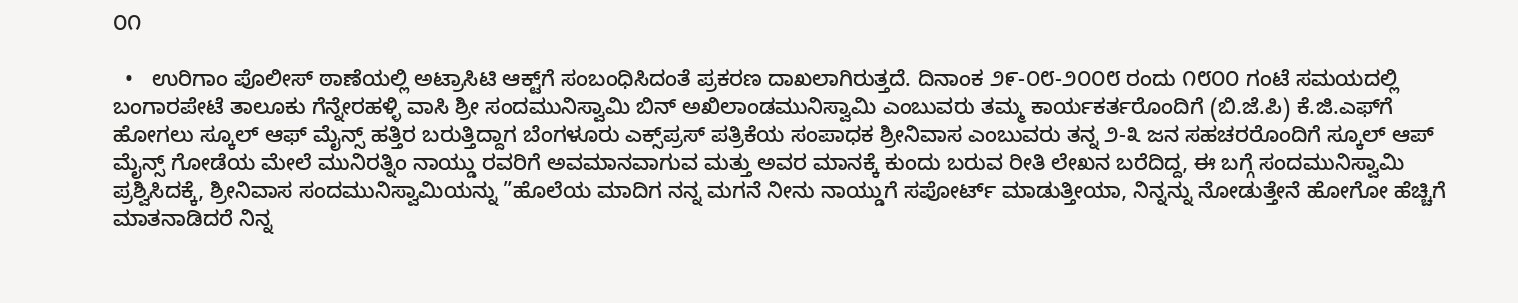೦೧

  •   ಉರಿಗಾಂ ಪೊಲೀಸ್ ಠಾಣೆಯಲ್ಲಿ ಅಟ್ರಾಸಿಟಿ ಆಕ್ಟ್‌ಗೆ ಸಂಬಂಧಿಸಿದಂತೆ ಪ್ರಕರಣ ದಾಖಲಾಗಿರುತ್ತದೆ. ದಿನಾಂಕ ೨೯-೦೮-೨೦೦೮ ರಂದು ೧೮೦೦ ಗಂಟೆ ಸಮಯದಲ್ಲಿ ಬಂಗಾರಪೇಟೆ ತಾಲೂಕು ಗೆನ್ನೇರಹಳ್ಳಿ ವಾಸಿ ಶ್ರೀ ಸಂದಮುನಿಸ್ವಾಮಿ ಬಿನ್ ಅಖಿಲಾಂಡಮುನಿಸ್ವಾಮಿ ಎಂಬುವರು ತಮ್ಮ ಕಾರ್ಯಕರ್ತರೊಂದಿಗೆ (ಬಿ.ಜೆ.ಪಿ) ಕೆ.ಜಿ.ಎಫ್‌ಗೆ ಹೋಗಲು ಸ್ಕೂಲ್ ಆಫ್ ಮೈನ್ಸ್ ಹತ್ತಿರ ಬರುತ್ತಿದ್ದಾಗ ಬೆಂಗಳೂರು ಎಕ್ಸ್‌ಪ್ರಸ್ ಪತ್ರಿಕೆಯ ಸಂಪಾಧಕ ಶ್ರೀನಿವಾಸ ಎಂಬುವರು ತನ್ನ ೨-೩ ಜನ ಸಹಚರರೊಂದಿಗೆ ಸ್ಕೂಲ್ ಆಪ್ ಮೈನ್ಸ್ ಗೋಡೆಯ ಮೇಲೆ ಮುನಿರತ್ನಿಂ ನಾಯ್ಡು ರವರಿಗೆ ಅವಮಾನವಾಗುವ ಮತ್ತು ಅವರ ಮಾನಕ್ಕೆ ಕುಂದು ಬರುವ ರೀತಿ ಲೇಖನ ಬರೆದಿದ್ದ, ಈ ಬಗ್ಗೆ ಸಂದಮುನಿಸ್ವಾಮಿ ಪ್ರಶ್ವಿಸಿದಕ್ಕೆ, ಶ್ರೀನಿವಾಸ ಸಂದಮುನಿಸ್ವಾಮಿಯನ್ನು ”ಹೊಲೆಯ ಮಾದಿಗ ನನ್ನ ಮಗನೆ ನೀನು ನಾಯ್ಡುಗೆ ಸಪೋರ್ಟ್‌ ಮಾಡುತ್ತೀಯಾ, ನಿನ್ನನ್ನು ನೋಡುತ್ತೇನೆ ಹೋಗೋ ಹೆಚ್ಚಿಗೆ ಮಾತನಾಡಿದರೆ ನಿನ್ನ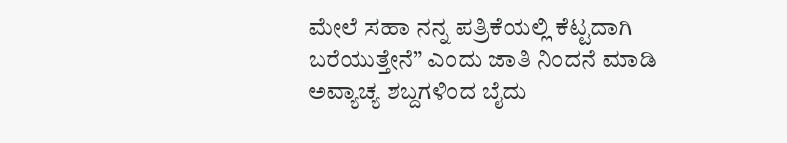ಮೇಲೆ ಸಹಾ ನನ್ನ ಪತ್ರಿಕೆಯಲ್ಲಿ ಕೆಟ್ಟದಾಗಿ ಬರೆಯುತ್ತೇನೆ” ಎಂದು ಜಾತಿ ನಿಂದನೆ ಮಾಡಿ ಅವ್ಯಾಚ್ಯ ಶಬ್ದಗಳಿಂದ ಬೈದು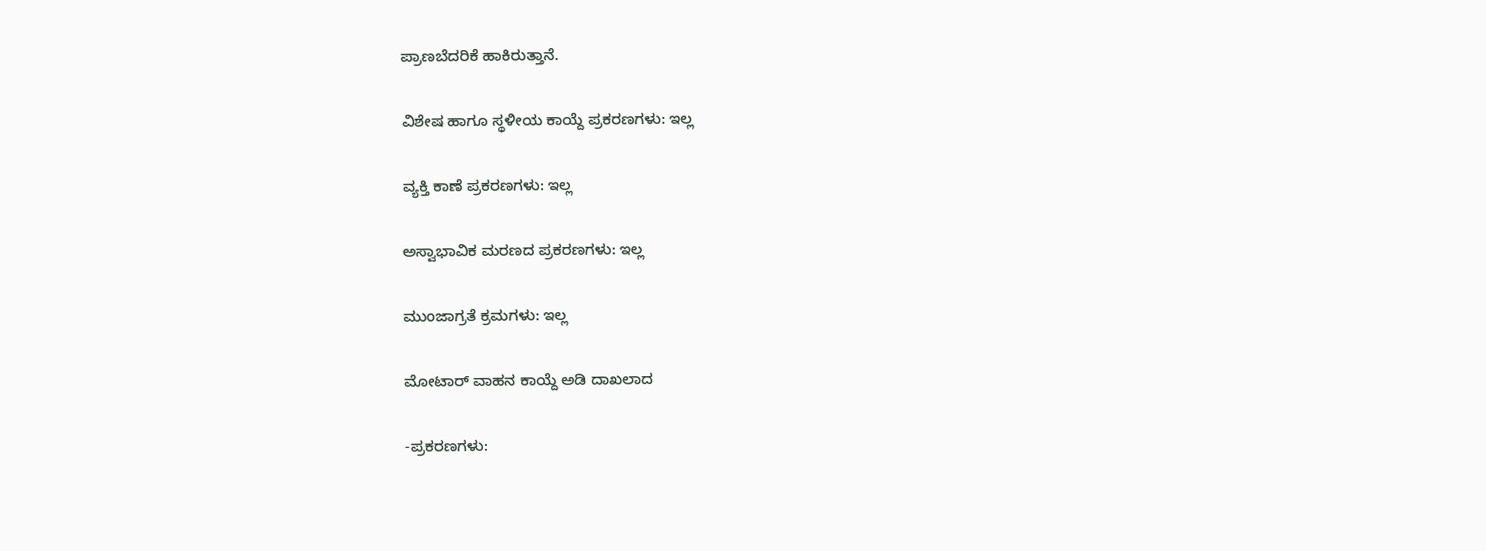ಪ್ರಾಣಬೆದರಿಕೆ ಹಾಕಿರುತ್ತಾನೆ.

ವಿಶೇಷ ಹಾಗೂ ಸ್ಥಳೀಯ ಕಾಯ್ದೆ ಪ್ರಕರಣಗಳು: ಇಲ್ಲ

ವ್ಯಕ್ತಿ ಕಾಣೆ ಪ್ರಕರಣಗಳು: ಇಲ್ಲ

ಅಸ್ವಾಭಾವಿಕ ಮರಣದ ಪ್ರಕರಣಗಳು: ಇಲ್ಲ

ಮುಂಜಾಗ್ರತೆ ಕ್ರಮಗಳು: ಇಲ್ಲ

ಮೋಟಾರ್‍ ವಾಹನ ಕಾಯ್ದೆ ಅಡಿ ದಾಖಲಾದ

-ಪ್ರಕರಣಗಳು: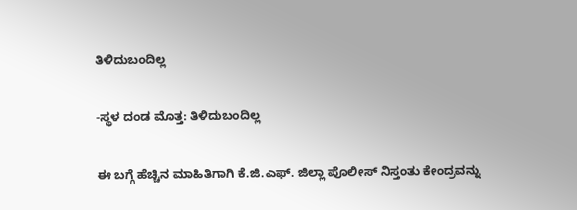ತಿಳಿದುಬಂದಿಲ್ಲ

-ಸ್ಥಳ ದಂಡ ಮೊತ್ತ: ತಿಳಿದುಬಂದಿಲ್ಲ

ಈ ಬಗ್ಗೆ ಹೆಚ್ಚಿನ ಮಾಹಿತಿಗಾಗಿ ಕೆ.ಜಿ.ಎಫ್. ಜಿಲ್ಲಾ ಪೊಲೀಸ್ ನಿಸ್ತಂತು ಕೇಂದ್ರವನ್ನು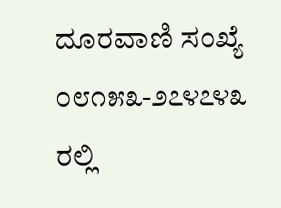ದೂರವಾಣಿ ಸಂಖ್ಯೆ ೦೮೧೫೩-೨೭೪೭೪೩ ರಲ್ಲಿ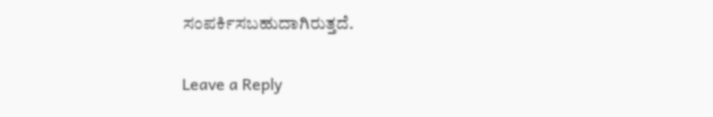ಸಂಪರ್ಕಿಸಬಹುದಾಗಿರುತ್ತದೆ.

Leave a Reply